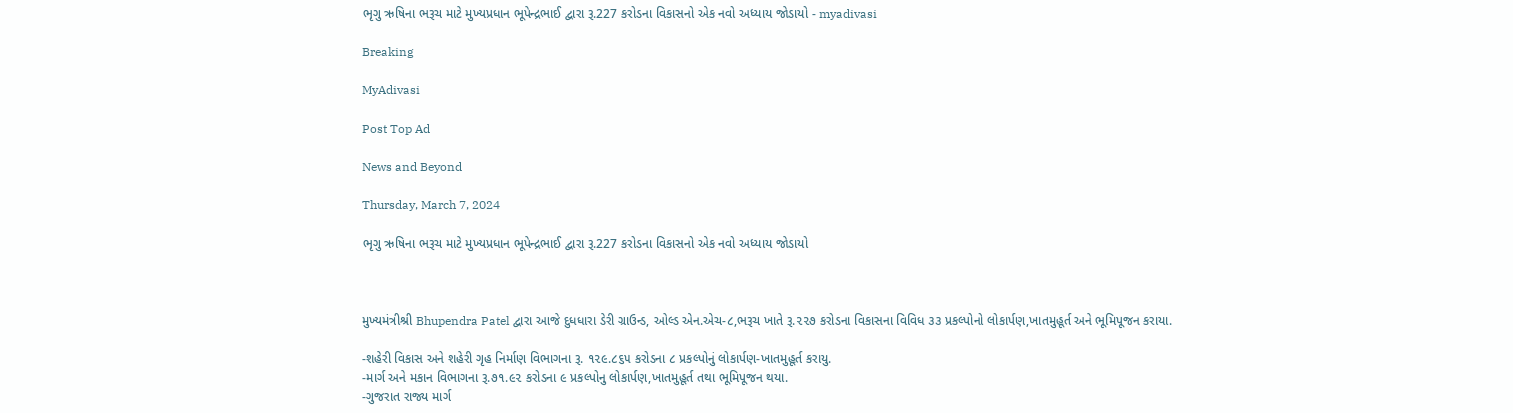ભૃગુ ઋષિના ભરૂચ માટે મુખ્યપ્રધાન ભૂપેન્દ્રભાઈ દ્વારા રૂ.227 કરોડના વિકાસનો એક નવો અધ્યાય જોડાયો - myadivasi

Breaking

MyAdivasi

Post Top Ad

News and Beyond

Thursday, March 7, 2024

ભૃગુ ઋષિના ભરૂચ માટે મુખ્યપ્રધાન ભૂપેન્દ્રભાઈ દ્વારા રૂ.227 કરોડના વિકાસનો એક નવો અધ્યાય જોડાયો



મુખ્યમંત્રીશ્રી Bhupendra Patel દ્વારા આજે દુધધારા ડેરી ગ્રાઉન્ડ, ઓલ્ડ એન.એચ-૮,ભરૂચ ખાતે રૂ.૨૨૭ કરોડના વિકાસના વિવિધ ૩૩ પ્રકલ્પોનો લોકાર્પણ,ખાતમુહૂર્ત અને ભૂમિપૂજન કરાયા.

-શહેરી વિકાસ અને શહેરી ગૃહ નિર્માણ વિભાગના રૂ. ૧૨૯.૮૬૫ કરોડના ૮ પ્રકલ્પોનું લોકાર્પણ-ખાતમુહૂર્ત કરાયુ.
-માર્ગ અને મકાન વિભાગના રૂ.૭૧.૯૨ કરોડના ૯ પ્રકલ્પોનુ લોકાર્પણ,ખાતમુહૂર્ત તથા ભૂમિપૂજન થયા.
-ગુજરાત રાજ્ય માર્ગ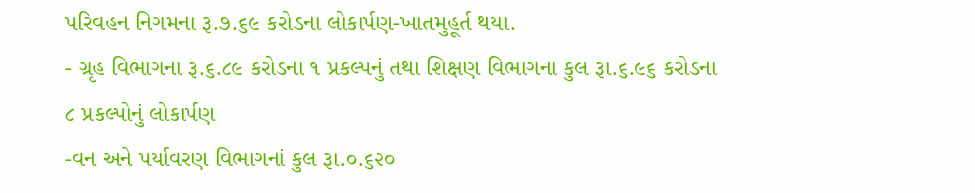પરિવહન નિગમના રૂ.૭.૬૯ કરોડના લોકાર્પણ-ખાતમુહૂર્ત થયા.
- ગ્રૃહ વિભાગના રૂ.૬.૮૯ કરોડના ૧ પ્રકલ્પનું તથા શિક્ષણ વિભાગના કુલ રૂા.૬.૯૬ કરોડના ૮ પ્રકલ્પોનું લોકાર્પણ
-વન અને પર્યાવરણ વિભાગનાં કુલ રૂા.૦.૬૨૦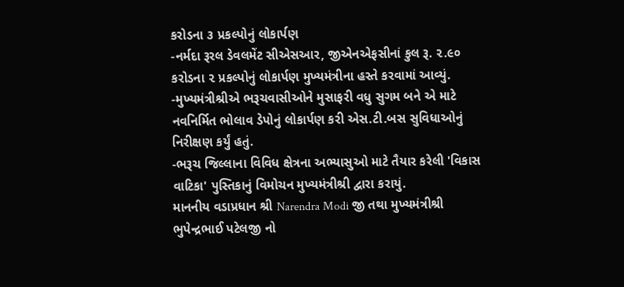કરોડના ૩ પ્રકલ્પોનું લોકાર્પણ
-નર્મદા રૂરલ ડેવલમેંટ સીએસઆર, જીએનએફસીનાં કુલ રૂ. ૨.૯૦ કરોડના ૨ પ્રકલ્પોનું લોકાર્પણ મુખ્યમંત્રીના હસ્તે કરવામાં આવ્યું.
-મુખ્યમંત્રીશ્રીએ ભરૂચવાસીઓને મુસાફરી વધુ સુગમ બને એ માટે નવનિર્મિત ભોલાવ ડેપોનું લોકાર્પણ કરી એસ.ટી.બસ સુવિધાઓનું નિરીક્ષણ કર્યું હતું.
-ભરૂચ જિલ્લાના વિવિધ ક્ષેત્રના અભ્યાસુઓ માટે તૈયાર કરેલી 'વિકાસ વાટિકા' પુસ્તિકાનું વિમોચન મુખ્યમંત્રીશ્રી દ્વારા કરાયું.
માનનીય વડાપ્રધાન શ્રી Narendra Modi જી તથા મુખ્યમંત્રીશ્રી ભુપેન્દ્રભાઈ પટેલજી નો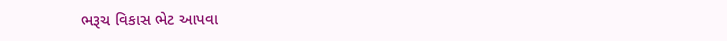ભરૂચ વિકાસ ભેટ આપવા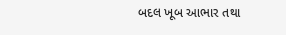બદલ ખૂબ આભાર તથા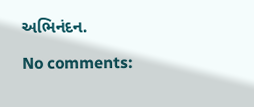અભિનંદન.

No comments: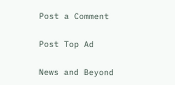Post a Comment

Post Top Ad

News and Beyond